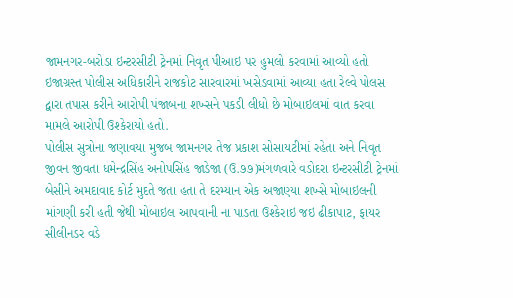જામનગર-બરોડા ઇન્ટરસીટી ટ્રેનમાં નિવૃત પીઆઇ પર હુમલો કરવામાં આવ્યો હતો ઇજાગ્રસ્ત પોલીસ અધિકારીને રાજકોટ સારવારમાં ખસેડવામાં આવ્યા હતા રેલ્વે પોલસ દ્વારા તપાસ કરીને આરોપી પંજાબના શખ્સને પકડી લીધો છે મોબાઇલમાં વાત કરવા મામલે આરોપી ઉશ્કેરાયો હતો.
પોલીસ સુત્રોના જણાવયા મુજબ જામનગર તેજ પ્રકાશ સોસાયટીમાં રહેતા અને નિવૃત જીવન જીવતા ધમેન્દ્રસિંહ અનોપસિંહ જાડેજા (ઉ.૭૭)મંગળવારે વડોદરા ઇન્ટરસીટી ટ્રેનમાં બેસીને અમદાવાદ કોર્ટ મુદતે જતા હતા તે દરમ્યાન એક અજાણ્યા શખ્સે મોબાઇલની માંગણી કરી હતી જેથી મોબાઇલ આપવાની ના પાડતા ઉશ્કેરાઇ જઇ ઢીકાપાટ, ફાયર સીલીનડર વડે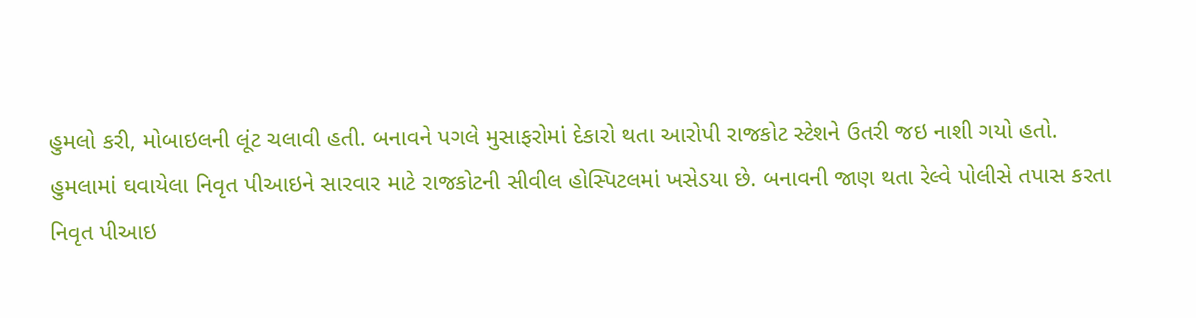હુમલો કરી, મોબાઇલની લૂંટ ચલાવી હતી. બનાવને પગલે મુસાફરોમાં દેકારો થતા આરોપી રાજકોટ સ્ટેશને ઉતરી જઇ નાશી ગયો હતો.
હુમલામાં ઘવાયેલા નિવૃત પીઆઇને સારવાર માટે રાજકોટની સીવીલ હોસ્પિટલમાં ખસેડયા છે. બનાવની જાણ થતા રેલ્વે પોલીસે તપાસ કરતા નિવૃત પીઆઇ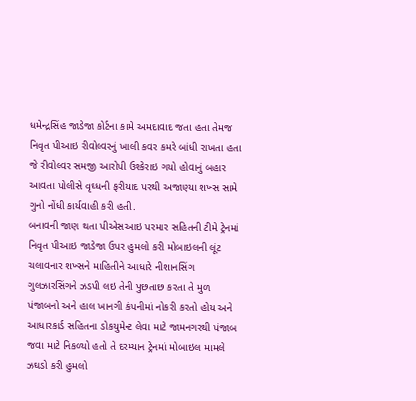ધમેન્દ્રસિંહ જાડેજા કોર્ટના કામે અમદાવાદ જતા હતા તેમજ નિવૃત પીઆઇ રીવોલ્વરનું ખાલી કવર કમરે બાંધી રાખતા હતા જે રીવોલ્વર સમજી આરોપી ઉશ્કેરાઇ ગયો હોવાનું બહાર આવતા પોલીસે વૃઘ્ધની ફરીયાદ પરથી અજાણ્યા શખ્સ સામે ગુનો નોંધી કાર્યવાહી કરી હતી.
બનાવની જાણ થતા પીએસઆઇ પરમાર સહિતની ટીમે ટ્રેનમાં નિવૃત પીઆઇ જાડેજા ઉપર હુમલો કરી મોબાઇલની લૂંટ ચલાવનાર શખ્સને માહિતીને આધારે નીશાનસિંગ ગુલઝારસિંગને ઝડપી લઇ તેની પુછતાછ કરતા તે મુળ પંજાબનો અને હાલ ખાનગી કંપનીમાં નોકરી કરતો હોય અને આધારકાર્ડ સહિતના ડોકયુમેન્ટ લેવા માટે જામનગરથી પંજાબ જવા માટે નિકળ્યો હતો તે દરમ્યાન ટ્રેનમાં મોબાઇલ મામલે ઝઘડો કરી હુમલો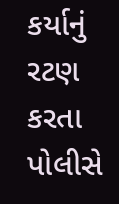કર્યાનું રટણ કરતા પોલીસે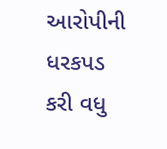આરોપીની ધરકપડ કરી વધુ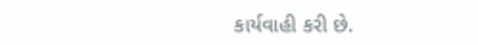કાર્યવાહી કરી છે.